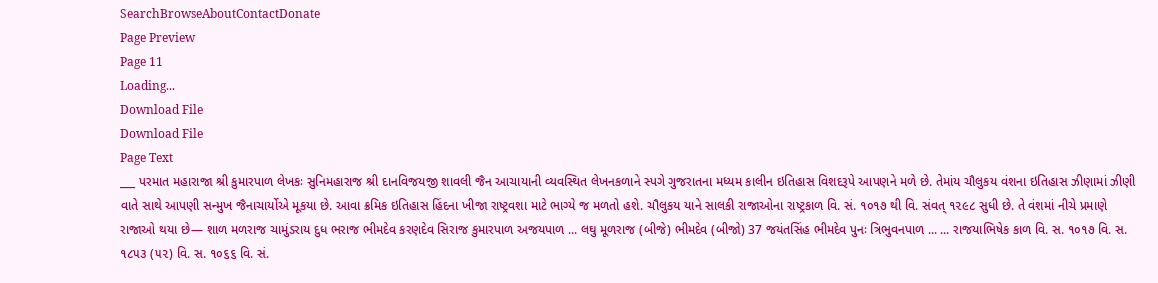SearchBrowseAboutContactDonate
Page Preview
Page 11
Loading...
Download File
Download File
Page Text
___ પરમાત મહારાજા શ્રી કુમારપાળ લેખકઃ સુનિમહારાજ શ્રી દાનવિજયજી શાવલી જૈન આચાયાની વ્યવસ્થિત લેખનકળાને સ્પગે ગુજરાતના મધ્યમ કાલીન ઇતિહાસ વિશદરૂપે આપણને મળે છે. તેમાંય ચૌલુકય વંશના ઇતિહાસ ઝીણામાં ઝીણી વાતે સાથે આપણી સન્મુખ જૈનાચાર્યોએ મૂકયા છે. આવા ક્રમિક ઇતિહાસ હિંદના ખીજા રાષ્ટ્રવશા માટે ભાગ્યે જ મળતો હશે. ચૌલુકય યાને સાલકી રાજાઓના રાષ્ટ્રકાળ વિ. સં. ૧૦૧૭ થી વિ. સંવત્ ૧૨૯૮ સુધી છે. તે વંશમાં નીચે પ્રમાણે રાજાઓ થયા છે— શાળ મળરાજ ચામુંડરાય દુધ ભરાજ ભીમદેવ કરણદેવ સિરાજ કુમારપાળ અજયપાળ ... લઘુ મૂળરાજ (બીજે) ભીમદેવ (બીજો) 37 જયંતસિંહ ભીમદેવ પુનઃ ત્રિભુવનપાળ ... ... રાજયાભિષેક કાળ વિ. સ. ૧૦૧૭ વિ. સ. ૧૮૫૩ (૫૨) વિ. સ. ૧૦૬૬ વિ. સં.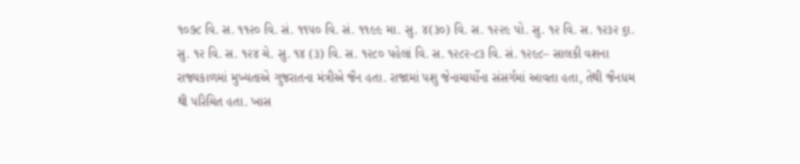૧૦૭૮ વિ. સ. ૧૧૨૦ વિ. સં. ૧૧૫૦ વિ. સં. ૧૧૯૯ મા. સુ. ૪(૩૦) વિ. સ. ૧૨૨૯ પો. સુ. ૧૨ વિ. સ. ૧૨૩૨ ૬ા. સુ. ૧૨ વિ. સ. ૧૨૪ ચે. સુ. ૧૪ (૩) વિ. સ. ૧૨૮૦ પહેલાં વિ. સ. ૧૨૮૨-૮૩ વિ. સં. ૧૨૯૮– સાલકી વશના રાજ્યકાળમાં મુખ્યતાએ ગુજરાતના મંત્રીએ જૈન હતા. રાજામાં પશુ જેનાચાર્યોના સંસર્ગમાં આવતા હતા, તેથી જૈનધમ થી પરિચિત હતા. ખાસ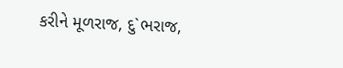કરીને મૂળરાજ, દુ`ભરાજ,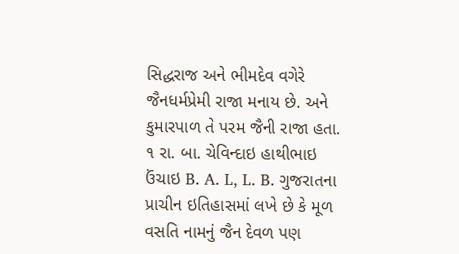સિદ્ધરાજ અને ભીમદેવ વગેરે જૈનધર્મપ્રેમી રાજા મનાય છે. અને કુમારપાળ તે પરમ જૈની રાજા હતા. ૧ રા. બા. ચેવિન્દાઇ હાથીભાઇ ઉંચાઇ B. A. L, L. B. ગુજરાતના પ્રાચીન ઇતિહાસમાં લખે છે કે મૂળ વસતિ નામનું જૈન દેવળ પણ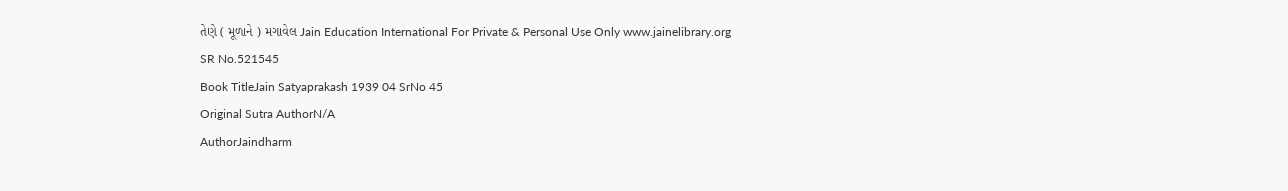તેણે ( મૂળાને ) મગાવેલ Jain Education International For Private & Personal Use Only www.jainelibrary.org
SR No.521545
Book TitleJain Satyaprakash 1939 04 SrNo 45
Original Sutra AuthorN/A
AuthorJaindharm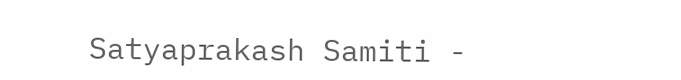Satyaprakash Samiti -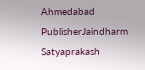Ahmedabad
PublisherJaindharm Satyaprakash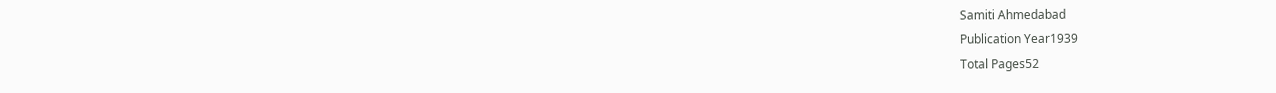Samiti Ahmedabad
Publication Year1939
Total Pages52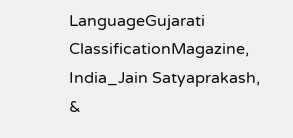LanguageGujarati
ClassificationMagazine, India_Jain Satyaprakash, &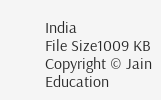India
File Size1009 KB
Copyright © Jain Education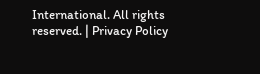International. All rights reserved. | Privacy Policy